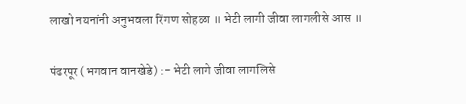लाखो नयनांनी अनुभवला रिंगण सोहळा ॥ भेटी लागी जीवा लागलीसे आस ॥

पंढरपूर (भगवान वानखेडे) :- भेटी लागे जीवा लागलिसे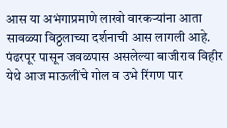आस या अभंगाप्रमाणे लाखो वारकर्‍यांना आता सावळ्या विठ्ठलाच्या दर्शनाची आस लागली आहे. पंढरपूर पासून जवळपास असलेल्या बाजीराव विहीर येथे आज माऊलींचे गोल व उभे रिंगण पार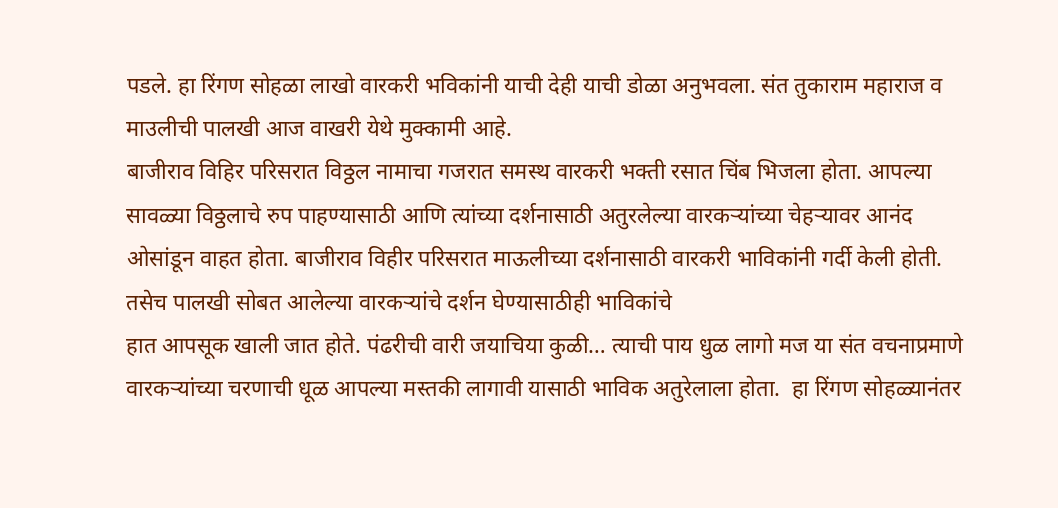पडले. हा रिंगण सोहळा लाखो वारकरी भविकांनी याची देही याची डोळा अनुभवला. संत तुकाराम महाराज व माउलीची पालखी आज वाखरी येथे मुक्कामी आहे.
बाजीराव विहिर परिसरात विठ्ठल नामाचा गजरात समस्थ वारकरी भक्ती रसात चिंब भिजला होता. आपल्या सावळ्या विठ्ठलाचे रुप पाहण्यासाठी आणि त्यांच्या दर्शनासाठी अतुरलेल्या वारकर्‍यांच्या चेहर्‍यावर आनंद ओसांडून वाहत होता. बाजीराव विहीर परिसरात माऊलीच्या दर्शनासाठी वारकरी भाविकांनी गर्दी केली होती. तसेच पालखी सोबत आलेल्या वारकर्‍यांचे दर्शन घेण्यासाठीही भाविकांचे
हात आपसूक खाली जात होते. पंढरीची वारी जयाचिया कुळी… त्याची पाय धुळ लागो मज या संत वचनाप्रमाणे वारकर्‍यांच्या चरणाची धूळ आपल्या मस्तकी लागावी यासाठी भाविक अतुरेलाला होता.  हा रिंगण सोहळ्यानंतर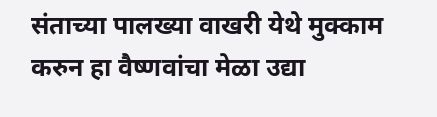संताच्या पालख्या वाखरी येथे मुक्काम करुन हा वैष्णवांचा मेळा उद्या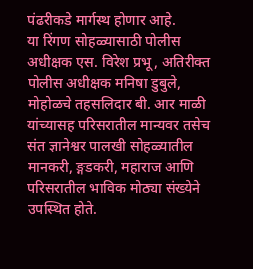पंढरीकडे मार्गस्थ होणार आहे.
या रिंगण सोहळ्यासाठी पोलीस अधीक्षक एस. विरेश प्रभू, अतिरीक्त पोलीस अधीक्षक मनिषा डुबुले, मोहोळचे तहसलिदार बी. आर माळी यांच्यासह परिसरातील मान्यवर तसेच संत ज्ञानेश्वर पालखी सोहळ्यातील मानकरी, ङ्गडकरी, महाराज आणि परिसरातील भाविक मोठ्या संख्येने उपस्थित होते.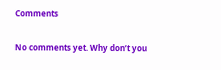Comments

No comments yet. Why don’t you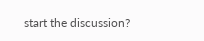start the discussion?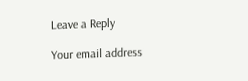Leave a Reply

Your email address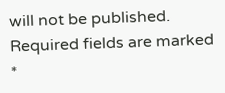will not be published. Required fields are marked *